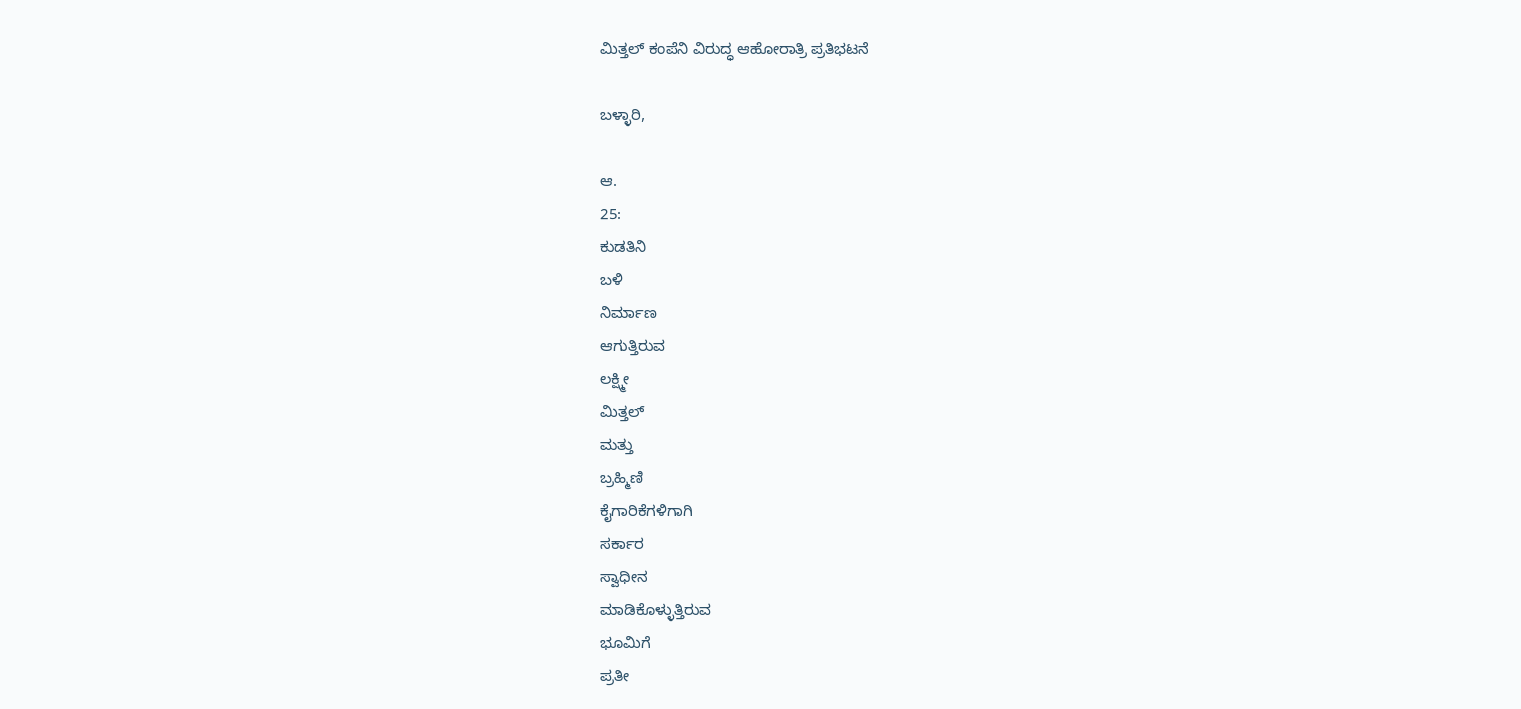ಮಿತ್ತಲ್ ಕಂಪೆನಿ ವಿರುದ್ಧ ಆಹೋರಾತ್ರಿ ಪ್ರತಿಭಟನೆ

ಬಳ್ಳಾರಿ,

ಆ.
25:
ಕುಡತಿನಿ
ಬಳಿ
ನಿರ್ಮಾಣ
ಆಗುತ್ತಿರುವ
ಲಕ್ಷ್ಮೀ
ಮಿತ್ತಲ್
ಮತ್ತು
ಬ್ರಹ್ಮಿಣಿ
ಕೈಗಾರಿಕೆಗಳಿಗಾಗಿ
ಸರ್ಕಾರ
ಸ್ವಾಧೀನ
ಮಾಡಿಕೊಳ್ಳುತ್ತಿರುವ
ಭೂಮಿಗೆ
ಪ್ರತೀ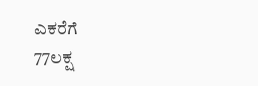ಎಕರೆಗೆ
77ಲಕ್ಷ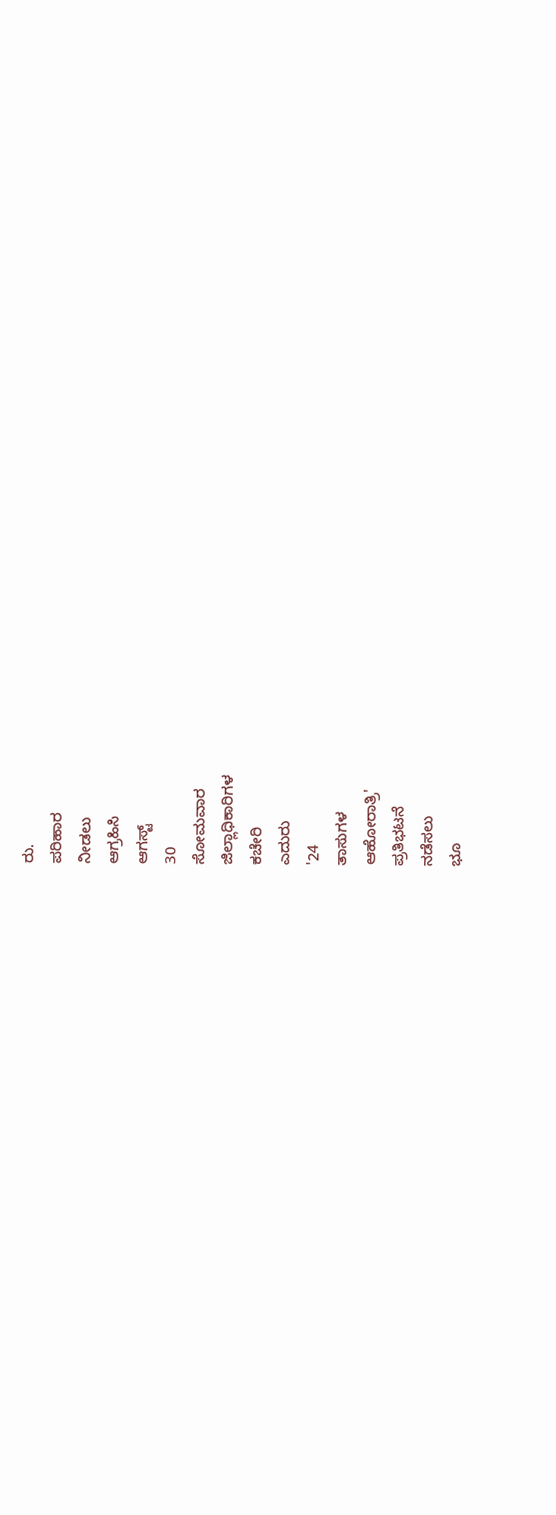ರು.
ಪರಿಹಾರ
ನೀಡಲು
ಆಗ್ರಹಿಸಿ
ಆಗಸ್ಟ್
30
ಸೋಮವಾರ
ಜಿಲ್ಲಾಧಿಕಾರಿಗಳ
ಕಚೇರಿ
ಎದುರು
'24
ತಾಸುಗಳ
ಆಹೋರಾತ್ರಿ'
ಪ್ರತಿಭಟನೆ
ನಡೆಸಲು
ಭೂ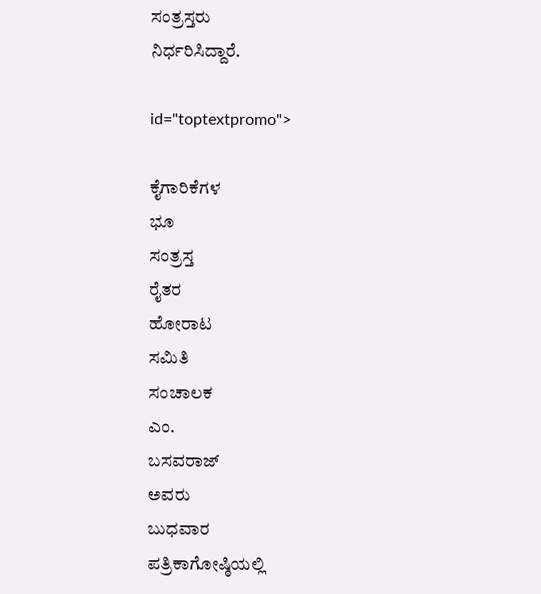ಸಂತ್ರಸ್ತರು
ನಿರ್ಧರಿಸಿದ್ದಾರೆ.

id="toptextpromo">

ಕೈಗಾರಿಕೆಗಳ
ಭೂ
ಸಂತ್ರಸ್ತ
ರೈತರ
ಹೋರಾಟ
ಸಮಿತಿ
ಸಂಚಾಲಕ
ಎಂ.
ಬಸವರಾಜ್
ಅವರು
ಬುಧವಾರ
ಪತ್ರಿಕಾಗೋಷ್ಠಿಯಲ್ಲಿ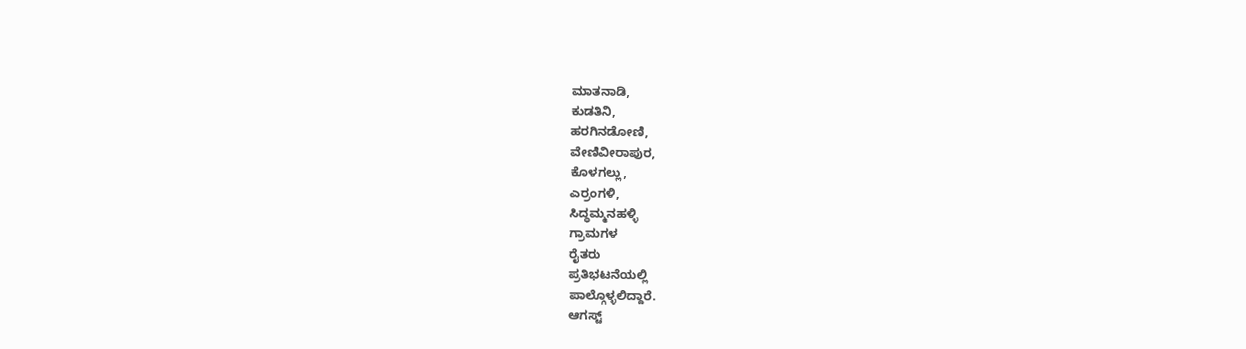ಮಾತನಾಡಿ,
ಕುಡತಿನಿ,
ಹರಗಿನಡೋಣಿ,
ವೇಣಿವೀರಾಪುರ,
ಕೊಳಗಲ್ಲು,
ಎರ್ರಂಗಳಿ,
ಸಿದ್ಧಮ್ಮನಹಳ್ಳಿ
ಗ್ರಾಮಗಳ
ರೈತರು
ಪ್ರತಿಭಟನೆಯಲ್ಲಿ
ಪಾಲ್ಗೊಳ್ಳಲಿದ್ದಾರೆ.
ಆಗಸ್ಟ್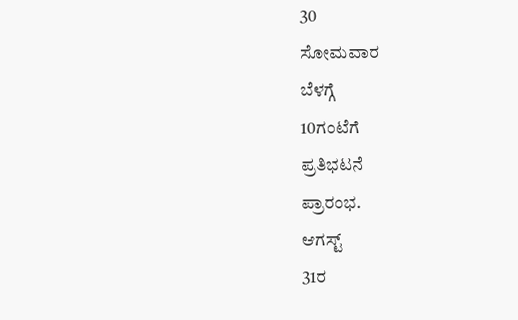30
ಸೋಮವಾರ
ಬೆಳಗ್ಗೆ
10ಗಂಟೆಗೆ
ಪ್ರತಿಭಟನೆ
ಪ್ರಾರಂಭ.
ಆಗಸ್ಟ್
31ರ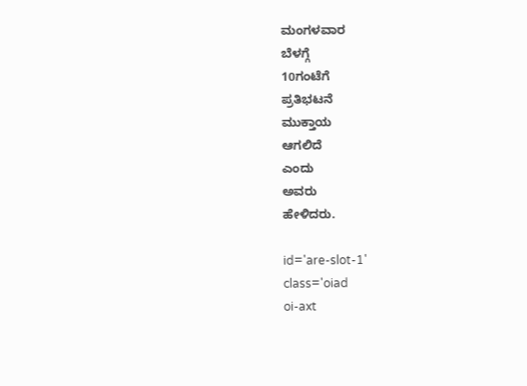ಮಂಗಳವಾರ
ಬೆಳಗ್ಗೆ
10ಗಂಟೆಗೆ
ಪ್ರತಿಭಟನೆ
ಮುಕ್ತಾಯ
ಆಗಲಿದೆ
ಎಂದು
ಅವರು
ಹೇಳಿದರು.

id='are-slot-1'
class='oiad
oi-axt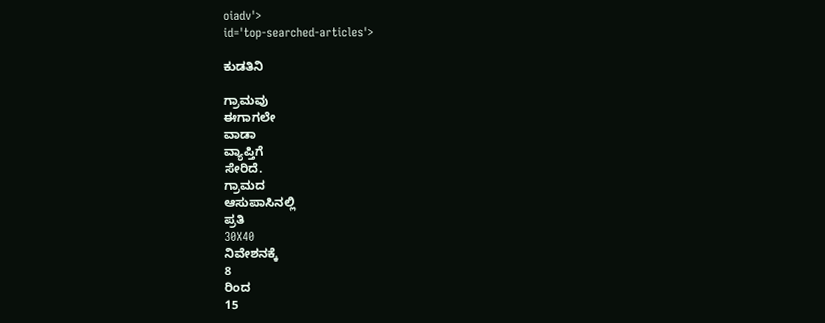oiadv'>
id='top-searched-articles'>

ಕುಡತಿನಿ

ಗ್ರಾಮವು
ಈಗಾಗಲೇ
ವಾಡಾ
ವ್ಯಾಪ್ತಿಗೆ
ಸೇರಿದೆ.
ಗ್ರಾಮದ
ಆಸುಪಾಸಿನಲ್ಲಿ
ಪ್ರತಿ
30X40
ನಿವೇಶನಕ್ಕೆ
8
ರಿಂದ
15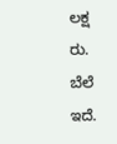ಲಕ್ಷ
ರು.
ಬೆಲೆ
ಇದೆ.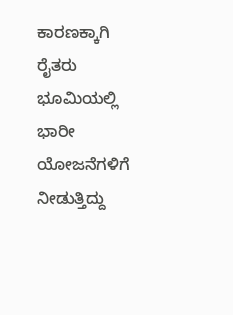ಕಾರಣಕ್ಕಾಗಿ
ರೈತರು
ಭೂಮಿಯಲ್ಲಿ
ಭಾರೀ
ಯೋಜನೆಗಳಿಗೆ
ನೀಡುತ್ತಿದ್ದು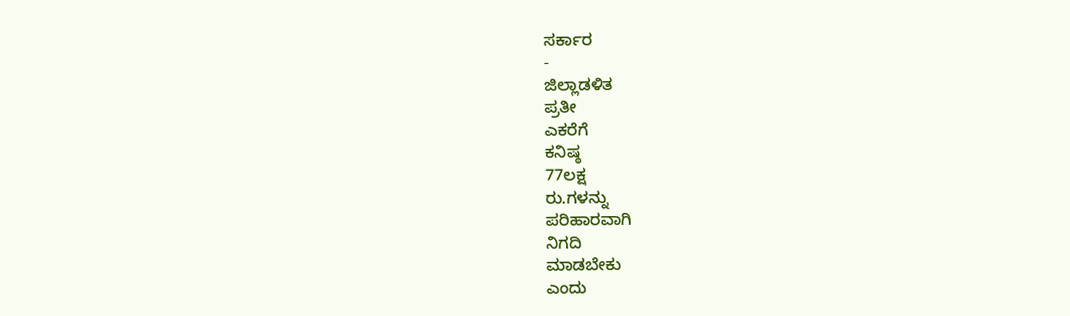ಸರ್ಕಾರ
-
ಜಿಲ್ಲಾಡಳಿತ
ಪ್ರತೀ
ಎಕರೆಗೆ
ಕನಿಷ್ಠ
77ಲಕ್ಷ
ರು.ಗಳನ್ನು
ಪರಿಹಾರವಾಗಿ
ನಿಗದಿ
ಮಾಡಬೇಕು
ಎಂದು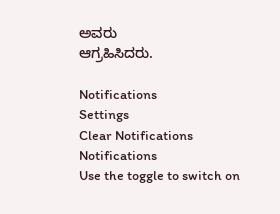ಅವರು
ಆಗ್ರಹಿಸಿದರು.

Notifications
Settings
Clear Notifications
Notifications
Use the toggle to switch on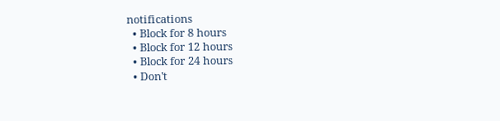notifications
  • Block for 8 hours
  • Block for 12 hours
  • Block for 24 hours
  • Don't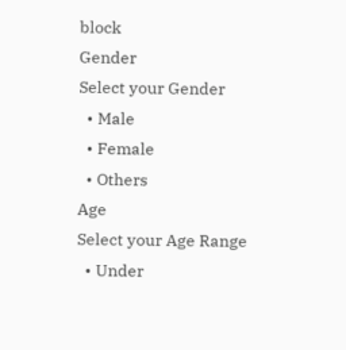block
Gender
Select your Gender
  • Male
  • Female
  • Others
Age
Select your Age Range
  • Under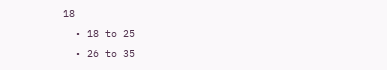18
  • 18 to 25
  • 26 to 35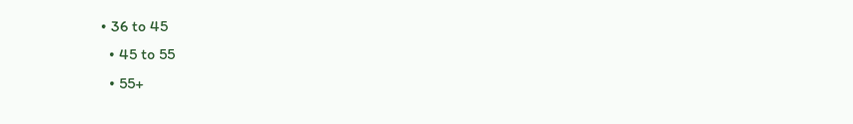• 36 to 45
  • 45 to 55
  • 55+